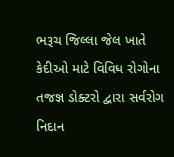ભરૂચ જિલ્લા જેલ ખાતે કેદીઓ માટે વિવિધ રોગોના તજજ્ઞ ડોક્ટરો દ્વારા સર્વરોગ નિદાન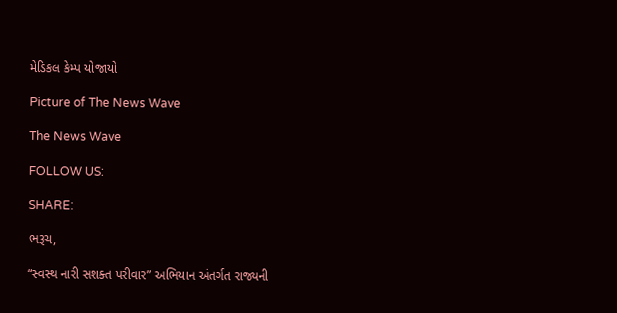મેડિકલ કેમ્પ યોજાયો

Picture of The News Wave

The News Wave

FOLLOW US:

SHARE:

ભરૂચ,

“સ્વસ્થ નારી સશક્ત પરીવાર” અભિયાન અંતર્ગત રાજ્યની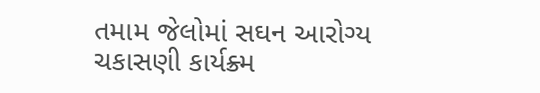તમામ જેલોમાં સઘન આરોગ્ય ચકાસણી કાર્યક્ર્મ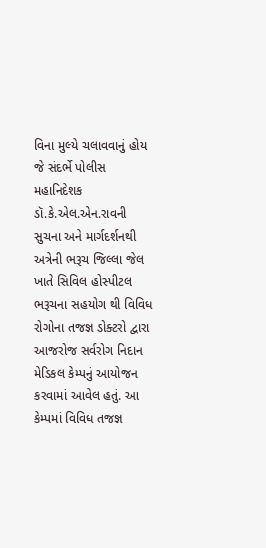વિના મુલ્યે ચલાવવાનું હોય જે સંદર્ભે પોલીસ મહાનિદેશક ડૉ.કે.એલ.એન.રાવની સુચના અને માર્ગદર્શનથી અત્રેની ભરૂચ જિલ્લા જેલ ખાતે સિવિલ હોસ્પીટલ ભરૂચના સહયોગ થી વિવિધ રોગોના તજજ્ઞ ડોક્ટરો દ્વારા આજરોજ સર્વરોગ નિદાન મેડિકલ કેમ્પનું આયોજન કરવામાં આવેલ હતું. આ કેમ્પમાં વિવિધ તજજ્ઞ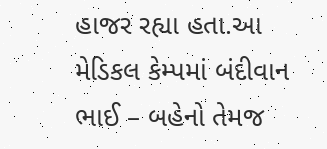હાજર રહ્યા હતા.આ મેડિકલ કેમ્પમાં બંદીવાન ભાઈ – બહેનો તેમજ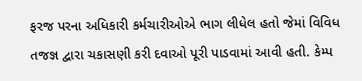ફરજ પરના અધિકારી કર્મચારીઓએ ભાગ લીધેલ હતો જેમાં વિવિધ તજજ્ઞ દ્વારા ચકાસણી કરી દવાઓ પૂરી પાડવામાં આવી હતી. કેમ્પ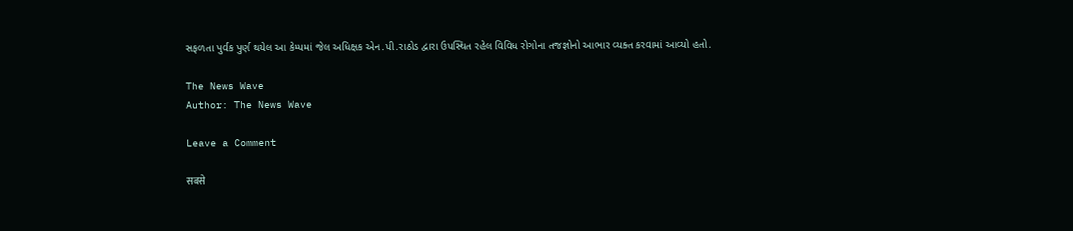સફળતા પુર્વક પુર્ણ થયેલ આ કેમ્પમાં જેલ અધિક્ષક એન.પી.રાઠોડ દ્વારા ઉપસ્થિત રહેલ વિવિધ રોગોના તજજ્ઞોનો આભાર વ્યક્ત કરવામાં આવ્યો હતો.

The News Wave
Author: The News Wave

Leave a Comment

सबसे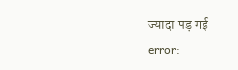ज्यादा पड़ गई
error: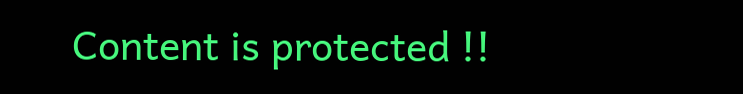Content is protected !!